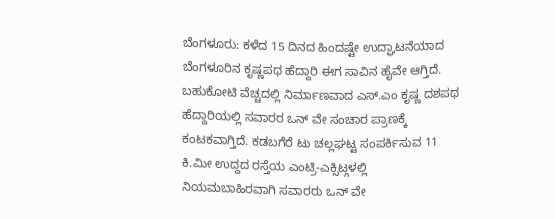ಬೆಂಗಳೂರು: ಕಳೆದ 15 ದಿನದ ಹಿಂದಷ್ಟೇ ಉದ್ಘಾಟನೆಯಾದ ಬೆಂಗಳೂರಿನ ಕೃಷ್ಣಪಥ ಹೆದ್ದಾರಿ ಈಗ ಸಾವಿನ ಹೈವೇ ಆಗ್ತಿದೆ.
ಬಹುಕೋಟಿ ವೆಚ್ಚದಲ್ಲಿ ನಿರ್ಮಾಣವಾದ ಎಸ್.ಎಂ ಕೃಷ್ಣ ದಶಪಥ ಹೆದ್ದಾರಿಯಲ್ಲಿ ಸವಾರರ ಒನ್ ವೇ ಸಂಚಾರ ಪ್ರಾಣಕ್ಕೆ ಕಂಟಕವಾಗ್ತಿದೆ. ಕಡಬಗೆರೆ ಟು ಚಲ್ಲಘಟ್ಟ ಸಂಪರ್ಕಿಸುವ 11 ಕಿ.ಮೀ ಉದ್ದದ ರಸ್ತೆಯ ಎಂಟ್ರಿ-ಎಕ್ಸಿಟ್ಗಳಲ್ಲಿ ನಿಯಮಬಾಹಿರವಾಗಿ ಸವಾರರು ಒನ್ ವೇ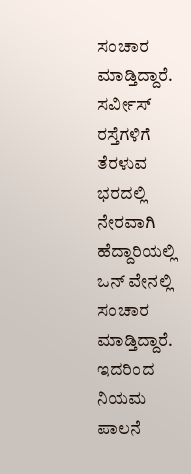ಸಂಚಾರ ಮಾಡ್ತಿದ್ದಾರೆ. ಸರ್ವೀಸ್ ರಸ್ತೆಗಳಿಗೆ ತೆರಳುವ ಭರದಲ್ಲಿ ನೇರವಾಗಿ ಹೆದ್ದಾರಿಯಲ್ಲಿ ಒನ್ ವೇನಲ್ಲಿ ಸಂಚಾರ ಮಾಡ್ತಿದ್ದಾರೆ. ಇದರಿಂದ ನಿಯಮ ಪಾಲನೆ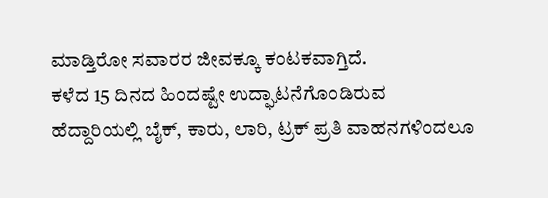ಮಾಡ್ತಿರೋ ಸವಾರರ ಜೀವಕ್ಕೂ ಕಂಟಕವಾಗ್ತಿದೆ.
ಕಳೆದ 15 ದಿನದ ಹಿಂದಷ್ಟೇ ಉದ್ಘಾಟನೆಗೊಂಡಿರುವ ಹೆದ್ದಾರಿಯಲ್ಲಿ ಬೈಕ್, ಕಾರು, ಲಾರಿ, ಟ್ರಕ್ ಪ್ರತಿ ವಾಹನಗಳಿಂದಲೂ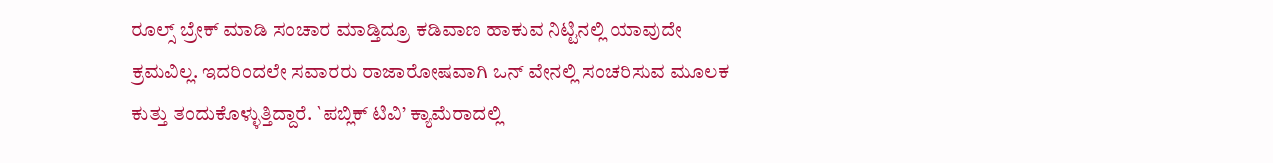ರೂಲ್ಸ್ ಬ್ರೇಕ್ ಮಾಡಿ ಸಂಚಾರ ಮಾಡ್ತಿದ್ರೂ ಕಡಿವಾಣ ಹಾಕುವ ನಿಟ್ಟಿನಲ್ಲಿ ಯಾವುದೇ ಕ್ರಮವಿಲ್ಲ. ಇದರಿಂದಲೇ ಸವಾರರು ರಾಜಾರೋಷವಾಗಿ ಒನ್ ವೇನಲ್ಲಿ ಸಂಚರಿಸುವ ಮೂಲಕ ಕುತ್ತು ತಂದುಕೊಳ್ಳುತ್ತಿದ್ದಾರೆ. `ಪಬ್ಲಿಕ್ ಟಿವಿ’ ಕ್ಯಾಮೆರಾದಲ್ಲಿ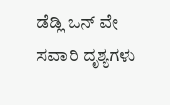ಡೆಡ್ಲಿ ಒನ್ ವೇ ಸವಾರಿ ದೃಶ್ಯಗಳು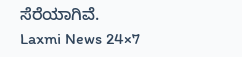ಸೆರೆಯಾಗಿವೆ.
Laxmi News 24×7